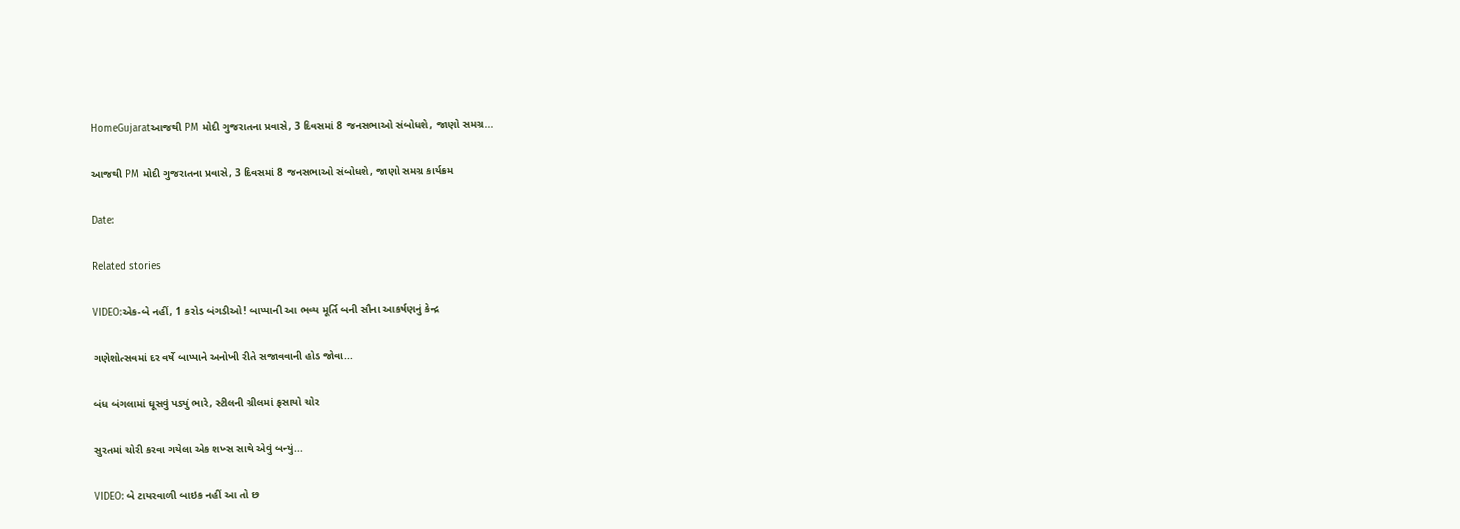HomeGujaratઆજથી PM મોદી ગુજરાતના પ્રવાસે, 3 દિવસમાં 8 જનસભાઓ સંબોધશે, જાણો સમગ્ર...

આજથી PM મોદી ગુજરાતના પ્રવાસે, 3 દિવસમાં 8 જનસભાઓ સંબોધશે, જાણો સમગ્ર કાર્યક્રમ

Date:

Related stories

VIDEO:એક-બે નહીં, 1 કરોડ બંગડીઓ! બાપ્પાની આ ભવ્ય મૂર્તિ બની સૌના આકર્ષણનું કેન્દ્ર

ગણેશોત્સવમાં દર વર્ષે બાપ્પાને અનોખી રીતે સજાવવાની હોડ જોવા...

બંધ બંગલામાં ઘૂસવું પડ્યું ભારે, સ્ટીલની ગ્રીલમાં ફસાયો ચોર

સુરતમાં ચોરી કરવા ગયેલા એક શખ્સ સાથે એવું બન્યું...

VIDEO: બે ટાયરવાળી બાઇક નહીં આ તો છ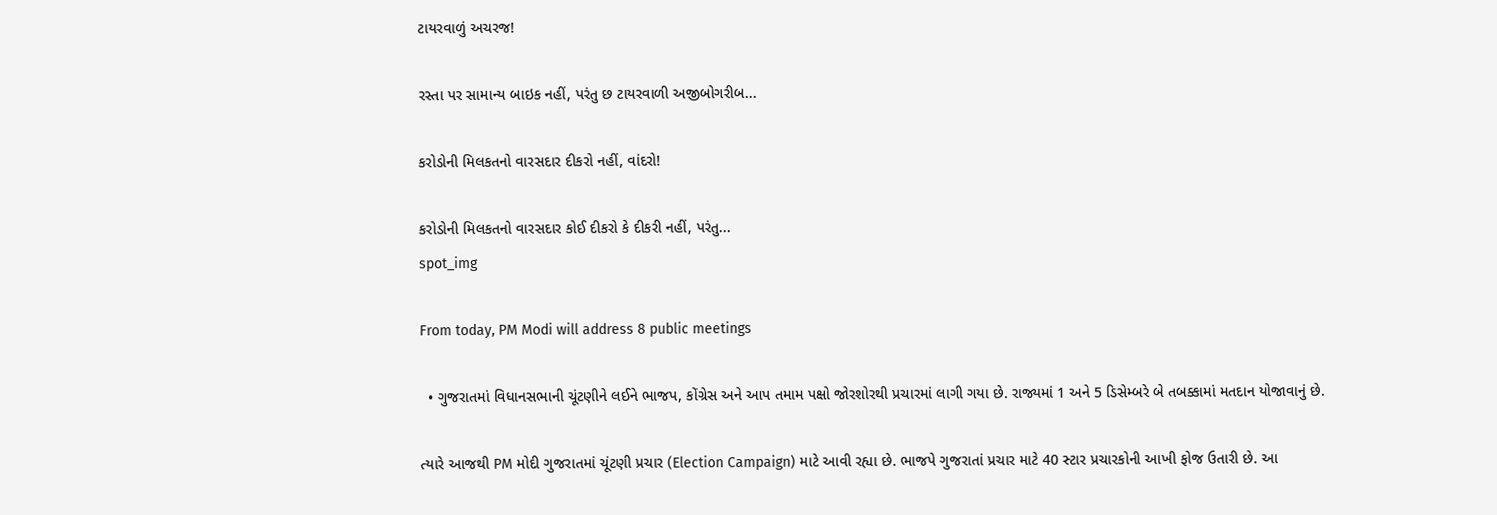ટાયરવાળું અચરજ!

રસ્તા પર સામાન્ય બાઇક નહીં, પરંતુ છ ટાયરવાળી અજીબોગરીબ...

કરોડોની મિલકતનો વારસદાર દીકરો નહીં, વાંદરો!

કરોડોની મિલકતનો વારસદાર કોઈ દીકરો કે દીકરી નહીં, પરંતુ...
spot_img

From today, PM Modi will address 8 public meetings

  • ગુજરાતમાં વિધાનસભાની ચૂંટણીને લઈને ભાજપ, કોંગ્રેસ અને આપ તમામ પક્ષો જોરશોરથી પ્રચારમાં લાગી ગયા છે. રાજ્યમાં 1 અને 5 ડિસેમ્બરે બે તબક્કામાં મતદાન યોજાવાનું છે.

ત્યારે આજથી PM મોદી ગુજરાતમાં ચૂંટણી પ્રચાર (Election Campaign) માટે આવી રહ્યા છે. ભાજપે ગુજરાતાં પ્રચાર માટે 40 સ્ટાર પ્રચારકોની આખી ફોજ ઉતારી છે. આ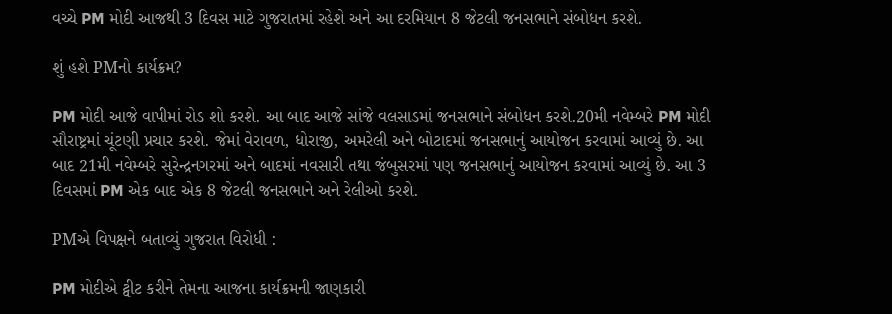વચ્ચે PM મોદી આજથી 3 દિવસ માટે ગુજરાતમાં રહેશે અને આ દરમિયાન 8 જેટલી જનસભાને સંબોધન કરશે.

શું હશે PMનો કાર્યક્રમ?

PM મોદી આજે વાપીમાં રોડ શો કરશે. આ બાદ આજે સાંજે વલસાડમાં જનસભાને સંબોધન કરશે.20મી નવેમ્બરે PM મોદી સૌરાષ્ટ્રમાં ચૂંટણી પ્રચાર કરશે. જેમાં વેરાવળ, ધોરાજી, અમરેલી અને બોટાદમાં જનસભાનું આયોજન કરવામાં આવ્યું છે. આ બાદ 21મી નવેમ્બરે સુરેન્દ્રનગરમાં અને બાદમાં નવસારી તથા જંબુસરમાં પણ જનસભાનું આયોજન કરવામાં આવ્યું છે. આ 3 દિવસમાં PM એક બાદ એક 8 જેટલી જનસભાને અને રેલીઓ કરશે.

PMએ વિપક્ષને બતાવ્યું ગુજરાત વિરોધી :

PM મોદીએ ટ્વીટ કરીને તેમના આજના કાર્યક્રમની જાણકારી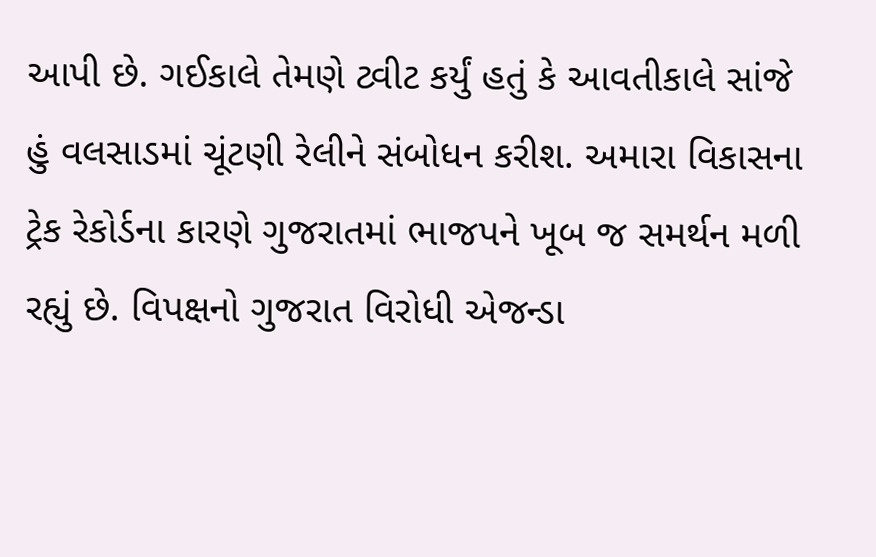આપી છે. ગઈકાલે તેમણે ટ્વીટ કર્યું હતું કે આવતીકાલે સાંજે હું વલસાડમાં ચૂંટણી રેલીને સંબોધન કરીશ. અમારા વિકાસના ટ્રેક રેકોર્ડના કારણે ગુજરાતમાં ભાજપને ખૂબ જ સમર્થન મળી રહ્યું છે. વિપક્ષનો ગુજરાત વિરોધી એજન્ડા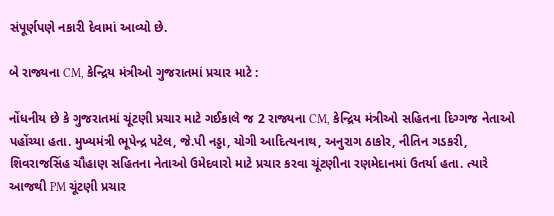સંપૂર્ણપણે નકારી દેવામાં આવ્યો છે.

બે રાજ્યના CM, કેન્દ્રિય મંત્રીઓ ગુજરાતમાં પ્રચાર માટે :

નોંધનીય છે કે ગુજરાતમાં ચૂંટણી પ્રચાર માટે ગઈકાલે જ 2 રાજ્યના CM, કેન્દ્રિય મંત્રીઓ સહિતના દિગ્ગજ નેતાઓ પહોંચ્યા હતા. મુખ્યમંત્રી ભૂપેન્દ્ર પટેલ, જે.પી નડ્ડા, યોગી આદિત્યનાથ, અનુરાગ ઠાકોર, નીતિન ગડકરી, શિવરાજસિંહ ચૌહાણ સહિતના નેતાઓ ઉમેદવારો માટે પ્રચાર કરવા ચૂંટણીના રણમેદાનમાં ઉતર્યા હતા. ત્યારે આજથી PM ચૂંટણી પ્રચાર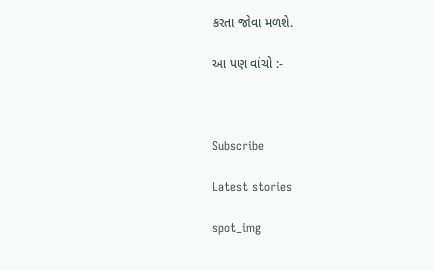કરતા જોવા મળશે.

આ પણ વાંચો :-



Subscribe

Latest stories

spot_img